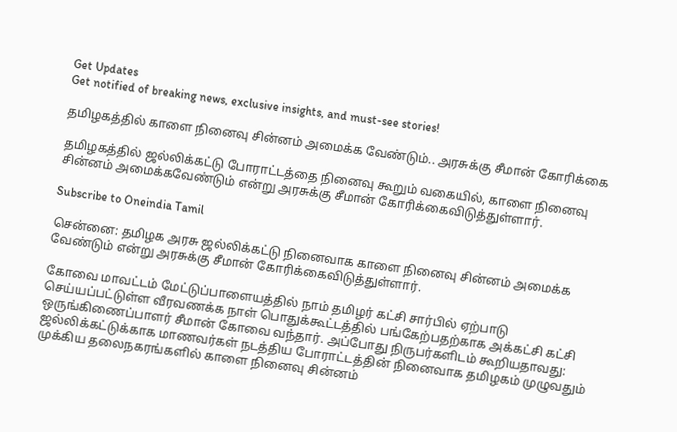Get Updates
Get notified of breaking news, exclusive insights, and must-see stories!

தமிழகத்தில் காளை நினைவு சின்னம் அமைக்க வேண்டும்.. அரசுக்கு சீமான் கோரிக்கை

தமிழகத்தில் ஜல்லிக்கட்டு போராட்டத்தை நினைவு கூறும் வகையில், காளை நினைவு சின்னம் அமைக்கவேண்டும் என்று அரசுக்கு சீமான் கோரிக்கைவிடுத்துள்ளார்.

Subscribe to Oneindia Tamil

சென்னை: தமிழக அரசு ஜல்லிக்கட்டு நினைவாக காளை நினைவு சின்னம் அமைக்க வேண்டும் என்று அரசுக்கு சீமான் கோரிக்கைவிடுத்துள்ளார்.

கோவை மாவட்டம் மேட்டுப்பாளையத்தில் நாம் தமிழர் கட்சி சார்பில் ஏற்பாடு செய்யப்பட்டுள்ள வீரவணக்க நாள் பொதுக்கூட்டத்தில் பங்கேற்பதற்காக அக்கட்சி கட்சி ஒருங்கிணைப்பாளர் சீமான் கோவை வந்தார். அப்போது நிருபர்களிடம் கூறியதாவது: ஜல்லிக்கட்டுக்காக மாணவர்கள் நடத்திய போராட்டத்தின் நினைவாக தமிழகம் முழுவதும் முக்கிய தலைநகரங்களில் காளை நினைவு சின்னம்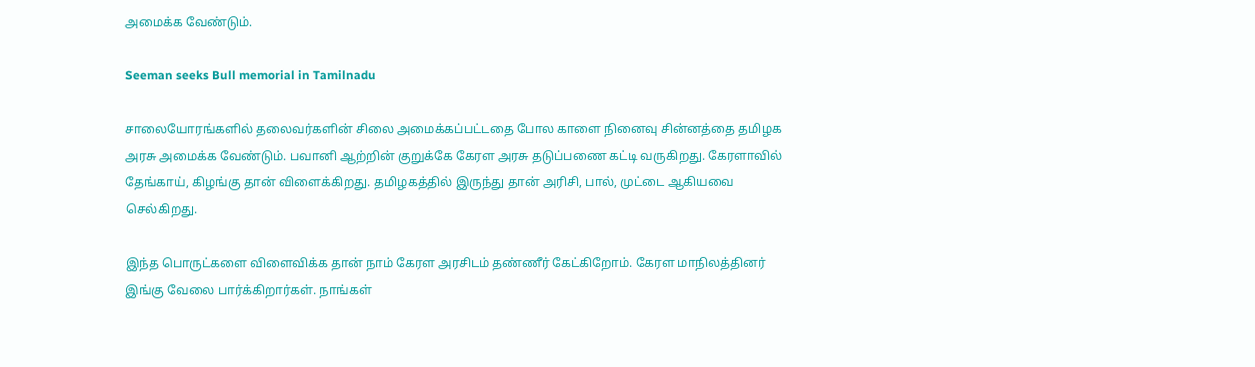அமைக்க வேண்டும்.

Seeman seeks Bull memorial in Tamilnadu

சாலையோரங்களில் தலைவர்களின் சிலை அமைக்கப்பட்டதை போல காளை நினைவு சின்னத்தை தமிழக அரசு அமைக்க வேண்டும். பவானி ஆற்றின் குறுக்கே கேரள அரசு தடுப்பணை கட்டி வருகிறது. கேரளாவில் தேங்காய், கிழங்கு தான் விளைக்கிறது. தமிழகத்தில் இருந்து தான் அரிசி, பால், முட்டை ஆகியவை செல்கிறது.

இந்த பொருட்களை விளைவிக்க தான் நாம் கேரள அரசிடம் தண்ணீர் கேட்கிறோம். கேரள மாநிலத்தினர் இங்கு வேலை பார்க்கிறார்கள். நாங்கள்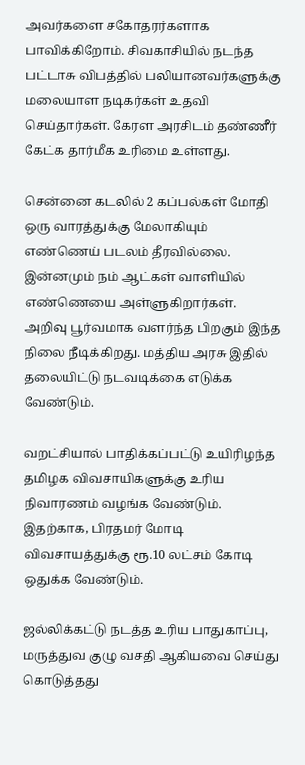அவர்களை சகோதரர்களாக பாவிக்கிறோம். சிவகாசியில் நடந்த பட்டாசு விபத்தில் பலியானவர்களுக்கு மலையாள நடிகர்கள் உதவி செய்தார்கள். கேரள அரசிடம் தண்ணீர் கேட்க தார்மீக உரிமை உள்ளது.

சென்னை கடலில் 2 கப்பல்கள் மோதி ஒரு வாரத்துக்கு மேலாகியும் எண்ணெய் படலம் தீரவில்லை. இன்னமும் நம் ஆட்கள் வாளியில் எண்ணெயை அள்ளுகிறார்கள். அறிவு பூர்வமாக வளர்ந்த பிறகும் இந்த நிலை நீடிக்கிறது. மத்திய அரசு இதில் தலையிட்டு நடவடிக்கை எடுக்க வேண்டும்.

வறட்சியால் பாதிக்கப்பட்டு உயிரிழந்த தமிழக விவசாயிகளுக்கு உரிய நிவாரணம் வழங்க வேண்டும். இதற்காக, பிரதமர் மோடி விவசாயத்துக்கு ரூ.10 லட்சம் கோடி ஒதுக்க வேண்டும்.

ஜல்லிக்கட்டு நடத்த உரிய பாதுகாப்பு, மருத்துவ குழு வசதி ஆகியவை செய்து கொடுத்தது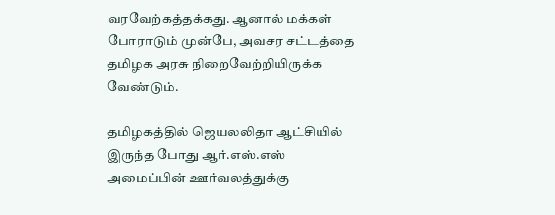வரவேற்கத்தக்கது. ஆனால் மக்கள் போராடும் முன்பே, அவசர சட்டத்தை தமிழக அரசு நிறைவேற்றியிருக்க வேண்டும்.

தமிழகத்தில் ஜெயலலிதா ஆட்சியில் இருந்த போது ஆர்.எஸ்.எஸ் அமைப்பின் ஊர்வலத்துக்கு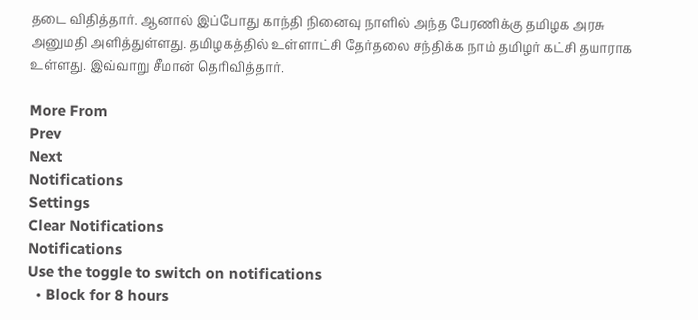தடை விதித்தார். ஆனால் இப்போது காந்தி நினைவு நாளில் அந்த பேரணிக்கு தமிழக அரசு அனுமதி அளித்துள்ளது. தமிழகத்தில் உள்ளாட்சி தேர்தலை சந்திக்க நாம் தமிழர் கட்சி தயாராக உள்ளது. இவ்வாறு சீமான் தெரிவித்தார்.

More From
Prev
Next
Notifications
Settings
Clear Notifications
Notifications
Use the toggle to switch on notifications
  • Block for 8 hours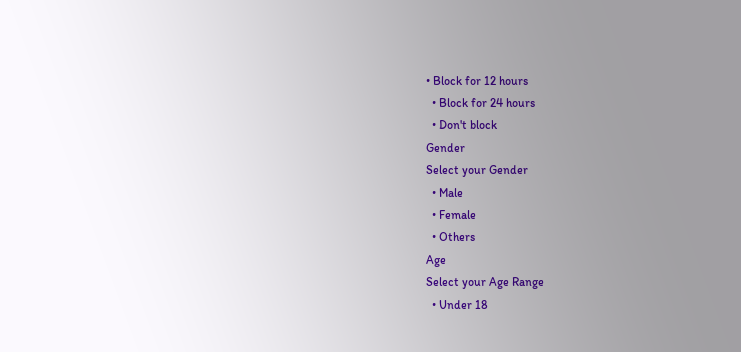• Block for 12 hours
  • Block for 24 hours
  • Don't block
Gender
Select your Gender
  • Male
  • Female
  • Others
Age
Select your Age Range
  • Under 18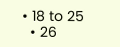• 18 to 25
  • 26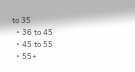to 35
  • 36 to 45
  • 45 to 55
  • 55+